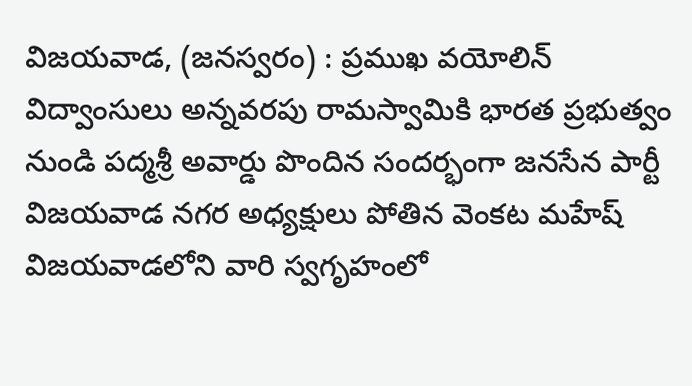విజయవాడ, (జనస్వరం) : ప్రముఖ వయోలిన్ విద్వాంసులు అన్నవరపు రామస్వామికి భారత ప్రభుత్వం నుండి పద్మశ్రీ అవార్డు పొందిన సందర్భంగా జనసేన పార్టీ విజయవాడ నగర అధ్యక్షులు పోతిన వెంకట మహేష్ విజయవాడలోని వారి స్వగృహంలో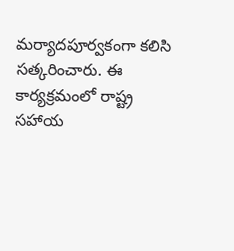మర్యాదపూర్వకంగా కలిసి సత్కరించారు. ఈ కార్యక్రమంలో రాష్ట్ర సహాయ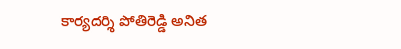కార్యదర్శి పోతిరెడ్డి అనిత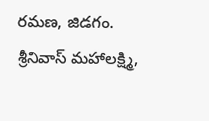రమణ, జిడగం. శ్రీనివాస్ మహాలక్ష్మి,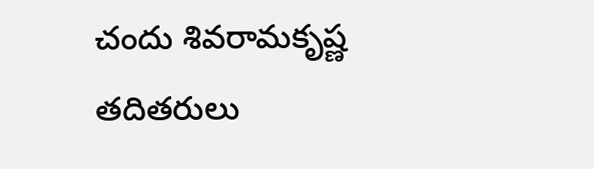చందు శివరామకృష్ణ తదితరులు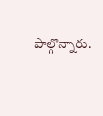పాల్గొన్నారు.